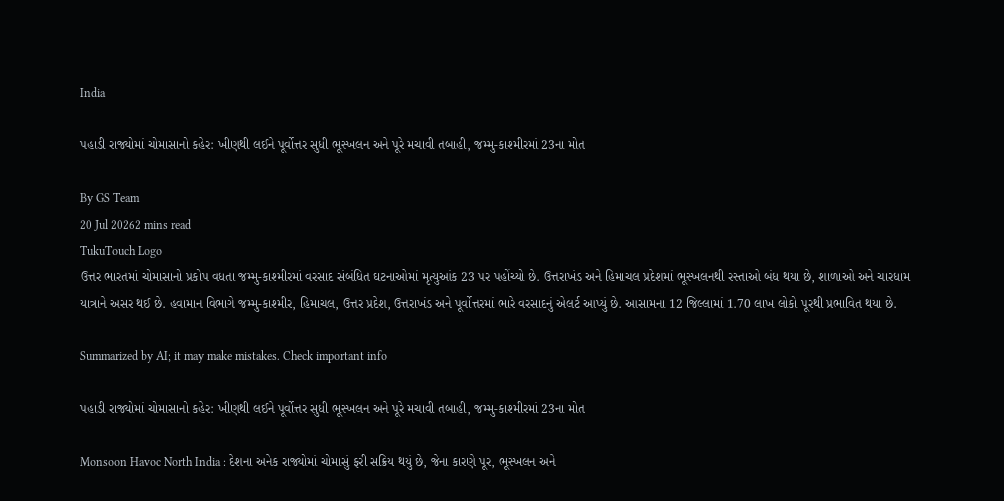India

પહાડી રાજ્યોમાં ચોમાસાનો કહેર: ખીણથી લઈને પૂર્વોત્તર સુધી ભૂસ્ખલન અને પૂરે મચાવી તબાહી, જમ્મુ-કાશ્મીરમાં 23ના મોત

By GS Team
20 Jul 20262 mins read
TukuTouch Logo
ઉત્તર ભારતમાં ચોમાસાનો પ્રકોપ વધતા જમ્મુ-કાશ્મીરમાં વરસાદ સંબંધિત ઘટનાઓમાં મૃત્યુઆંક 23 પર પહોંચ્યો છે. ઉત્તરાખંડ અને હિમાચલ પ્રદેશમાં ભૂસ્ખલનથી રસ્તાઓ બંધ થયા છે, શાળાઓ અને ચારધામ યાત્રાને અસર થઈ છે. હવામાન વિભાગે જમ્મુ-કાશ્મીર, હિમાચલ, ઉત્તર પ્રદેશ, ઉત્તરાખંડ અને પૂર્વોત્તરમાં ભારે વરસાદનું એલર્ટ આપ્યું છે. આસામના 12 જિલ્લામાં 1.70 લાખ લોકો પૂરથી પ્રભાવિત થયા છે.

Summarized by AI; it may make mistakes. Check important info

પહાડી રાજ્યોમાં ચોમાસાનો કહેર: ખીણથી લઈને પૂર્વોત્તર સુધી ભૂસ્ખલન અને પૂરે મચાવી તબાહી, જમ્મુ-કાશ્મીરમાં 23ના મોત

Monsoon Havoc North India : દેશના અનેક રાજ્યોમાં ચોમાસું ફરી સક્રિય થયું છે, જેના કારણે પૂર, ભૂસ્ખલન અને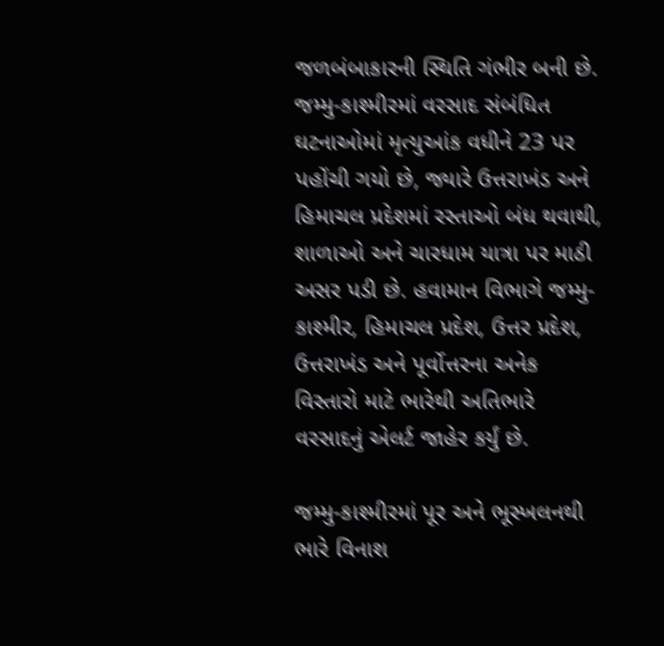જળબંબાકારની સ્થિતિ ગંભીર બની છે. જમ્મુ-કાશ્મીરમાં વરસાદ સંબંધિત ઘટનાઓમાં મૃત્યુઆંક વધીને 23 પર પહોંચી ગયો છે, જ્યારે ઉત્તરાખંડ અને હિમાચલ પ્રદેશમાં રસ્તાઓ બંધ થવાથી, શાળાઓ અને ચારધામ યાત્રા પર માઠી અસર પડી છે. હવામાન વિભાગે જમ્મુ-કાશ્મીર, હિમાચલ પ્રદેશ, ઉત્તર પ્રદેશ, ઉત્તરાખંડ અને પૂર્વોત્તરના અનેક વિસ્તારો માટે ભારેથી અતિભારે વરસાદનું એલર્ટ જાહેર કર્યું છે.

જમ્મુ-કાશ્મીરમાં પૂર અને ભૂસ્ખલનથી ભારે વિનાશ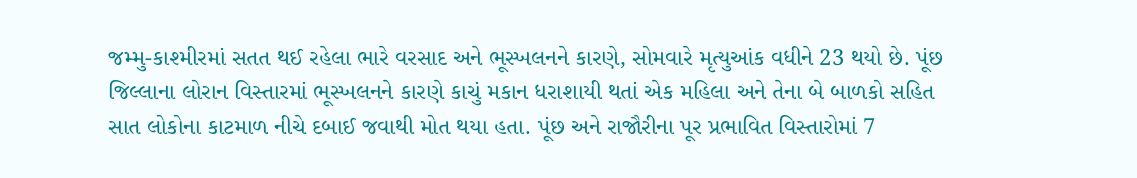જમ્મુ-કાશ્મીરમાં સતત થઈ રહેલા ભારે વરસાદ અને ભૂસ્ખલનને કારણે, સોમવારે મૃત્યુઆંક વધીને 23 થયો છે. પૂંછ જિલ્લાના લોરાન વિસ્તારમાં ભૂસ્ખલનને કારણે કાચું મકાન ધરાશાયી થતાં એક મહિલા અને તેના બે બાળકો સહિત સાત લોકોના કાટમાળ નીચે દબાઈ જવાથી મોત થયા હતા. પૂંછ અને રાજૌરીના પૂર પ્રભાવિત વિસ્તારોમાં 7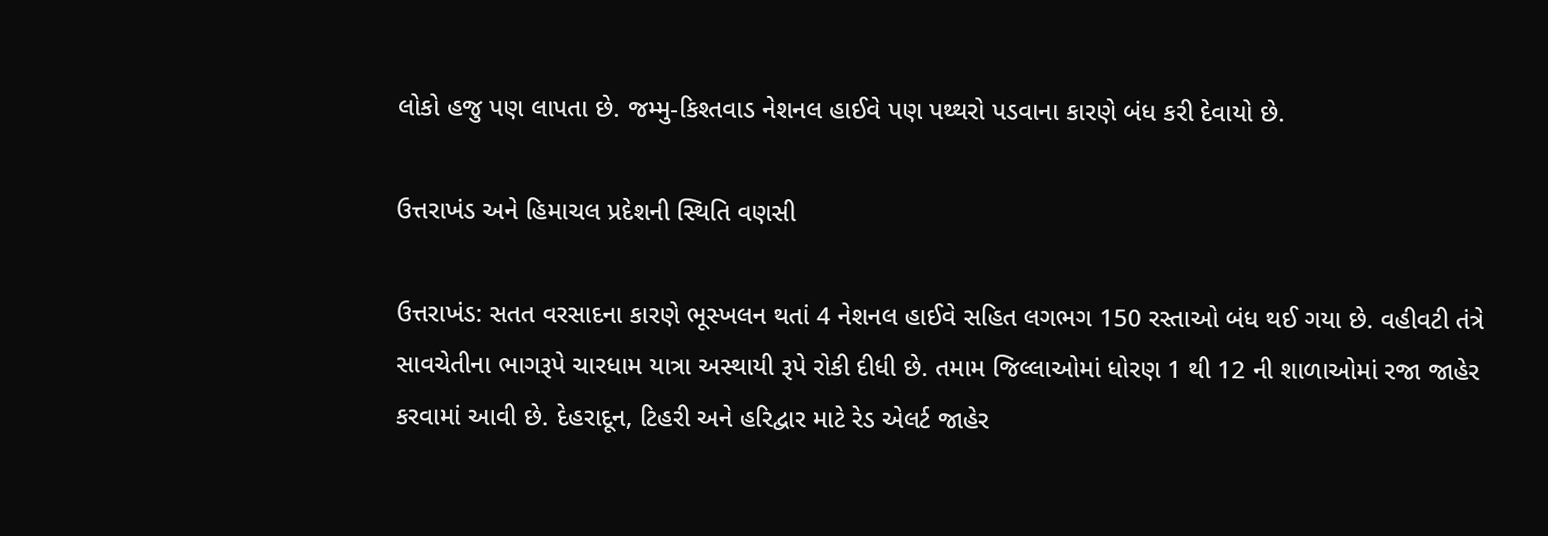લોકો હજુ પણ લાપતા છે. જમ્મુ-કિશ્તવાડ નેશનલ હાઈવે પણ પથ્થરો પડવાના કારણે બંધ કરી દેવાયો છે.

ઉત્તરાખંડ અને હિમાચલ પ્રદેશની સ્થિતિ વણસી

ઉત્તરાખંડ: સતત વરસાદના કારણે ભૂસ્ખલન થતાં 4 નેશનલ હાઈવે સહિત લગભગ 150 રસ્તાઓ બંધ થઈ ગયા છે. વહીવટી તંત્રે સાવચેતીના ભાગરૂપે ચારધામ યાત્રા અસ્થાયી રૂપે રોકી દીધી છે. તમામ જિલ્લાઓમાં ધોરણ 1 થી 12 ની શાળાઓમાં રજા જાહેર કરવામાં આવી છે. દેહરાદૂન, ટિહરી અને હરિદ્વાર માટે રેડ એલર્ટ જાહેર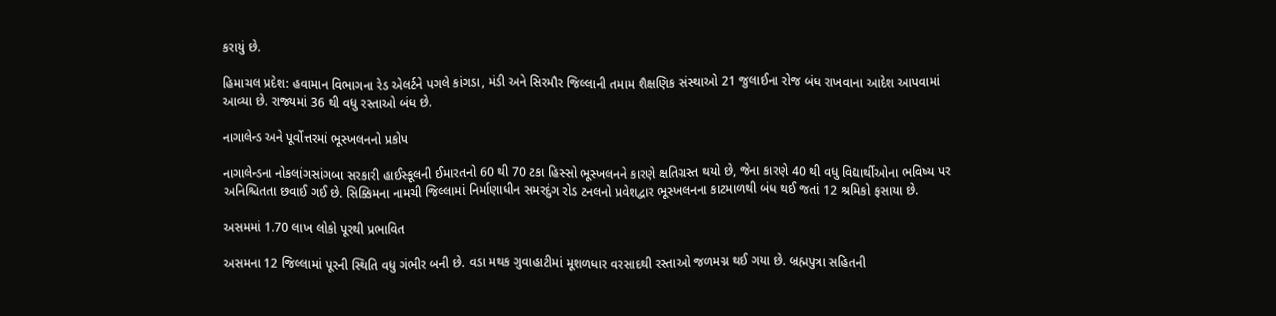કરાયું છે.

હિમાચલ પ્રદેશ: હવામાન વિભાગના રેડ એલર્ટને પગલે કાંગડા, મંડી અને સિરમૌર જિલ્લાની તમામ શૈક્ષણિક સંસ્થાઓ 21 જુલાઈના રોજ બંધ રાખવાના આદેશ આપવામાં આવ્યા છે. રાજ્યમાં 36 થી વધુ રસ્તાઓ બંધ છે.

નાગાલેન્ડ અને પૂર્વોત્તરમાં ભૂસ્ખલનનો પ્રકોપ

નાગાલેન્ડના નોકલાંગસાંગબા સરકારી હાઈસ્કૂલની ઈમારતનો 60 થી 70 ટકા હિસ્સો ભૂસ્ખલનને કારણે ક્ષતિગ્રસ્ત થયો છે, જેના કારણે 40 થી વધુ વિદ્યાર્થીઓના ભવિષ્ય પર અનિશ્ચિતતા છવાઈ ગઈ છે. સિક્કિમના નામચી જિલ્લામાં નિર્માણાધીન સમરદુંગ રોડ ટનલનો પ્રવેશદ્વાર ભૂસ્ખલનના કાટમાળથી બંધ થઈ જતાં 12 શ્રમિકો ફસાયા છે.

અસમમાં 1.70 લાખ લોકો પૂરથી પ્રભાવિત

અસમના 12 જિલ્લામાં પૂરની સ્થિતિ વધુ ગંભીર બની છે. વડા મથક ગુવાહાટીમાં મૂશળધાર વરસાદથી રસ્તાઓ જળમગ્ન થઈ ગયા છે. બ્રહ્મપુત્રા સહિતની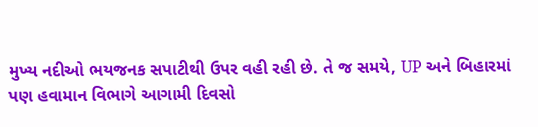મુખ્ય નદીઓ ભયજનક સપાટીથી ઉપર વહી રહી છે. તે જ સમયે, UP અને બિહારમાં પણ હવામાન વિભાગે આગામી દિવસો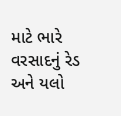માટે ભારે વરસાદનું રેડ અને યલો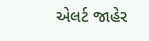એલર્ટ જાહેર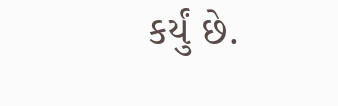કર્યું છે.